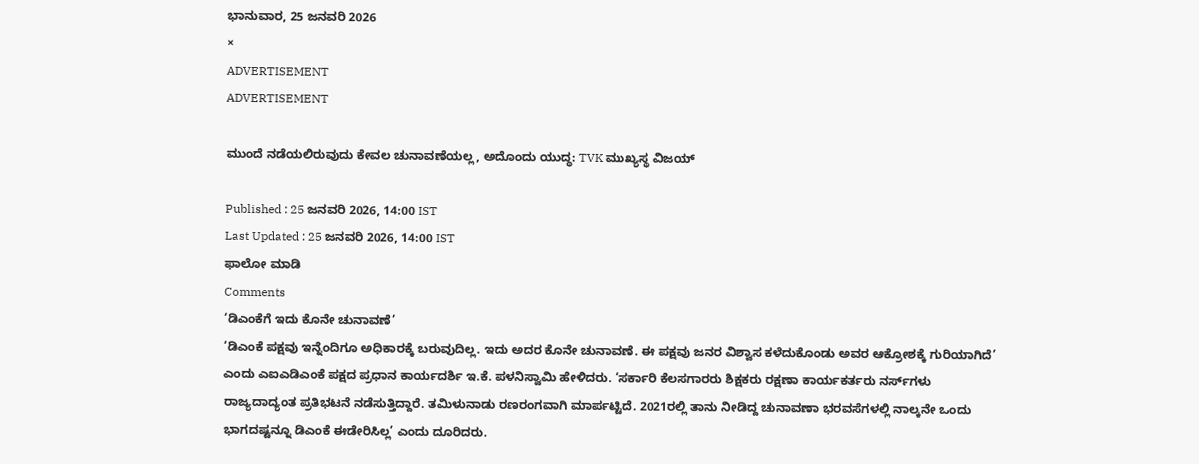ಭಾನುವಾರ, 25 ಜನವರಿ 2026
×
ADVERTISEMENT
ADVERTISEMENT

ಮುಂದೆ ನಡೆಯಲಿರುವುದು ಕೇವಲ ಚುನಾವಣೆಯಲ್ಲ, ಅದೊಂದು ಯುದ್ಧ: TVK ಮುಖ್ಯಸ್ಥ ವಿಜಯ್

Published : 25 ಜನವರಿ 2026, 14:00 IST
Last Updated : 25 ಜನವರಿ 2026, 14:00 IST
ಫಾಲೋ ಮಾಡಿ
Comments
‘ಡಿಎಂಕೆಗೆ ಇದು ಕೊನೇ ಚುನಾವಣೆ’
‘ಡಿಎಂಕೆ ಪಕ್ಷವು ಇನ್ನೆಂದಿಗೂ ಅಧಿಕಾರಕ್ಕೆ ಬರುವುದಿಲ್ಲ. ಇದು ಅದರ ಕೊನೇ ಚುನಾವಣೆ. ಈ ಪಕ್ಷವು ಜನರ ವಿಶ್ವಾಸ ಕಳೆದುಕೊಂಡು ಅವರ ಆಕ್ರೋಶಕ್ಕೆ ಗುರಿಯಾಗಿದೆ’ ಎಂದು ಎಐಎಡಿಎಂಕೆ ಪಕ್ಷದ ಪ್ರಧಾನ ಕಾರ್ಯದರ್ಶಿ ಇ.ಕೆ. ಪಳನಿಸ್ವಾಮಿ ಹೇಳಿದರು. ‘ಸರ್ಕಾರಿ ಕೆಲಸಗಾರರು ಶಿಕ್ಷಕರು ರಕ್ಷಣಾ ಕಾರ್ಯಕರ್ತರು ನರ್ಸ್‌ಗಳು ರಾಜ್ಯದಾದ್ಯಂತ ಪ್ರತಿಭಟನೆ ನಡೆಸುತ್ತಿದ್ದಾರೆ. ತಮಿಳುನಾಡು ರಣರಂಗವಾಗಿ ಮಾರ್ಪಟ್ಟಿದೆ. 2021ರಲ್ಲಿ ತಾನು ನೀಡಿದ್ದ ಚುನಾವಣಾ ಭರವಸೆಗಳಲ್ಲಿ ನಾಲ್ಕನೇ ಒಂದು ಭಾಗದಷ್ಟನ್ನೂ ಡಿಎಂಕೆ ಈಡೇರಿಸಿಲ್ಲ’ ಎಂದು ದೂರಿದರು.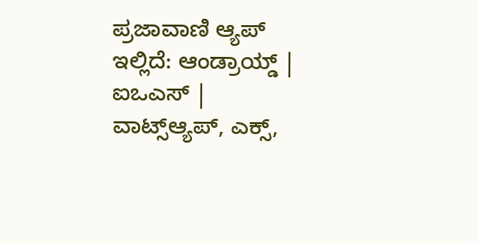ಪ್ರಜಾವಾಣಿ ಆ್ಯಪ್ ಇಲ್ಲಿದೆ: ಆಂಡ್ರಾಯ್ಡ್ | ಐಒಎಸ್ | ವಾಟ್ಸ್ಆ್ಯಪ್, ಎಕ್ಸ್,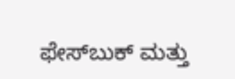ಫೇಸ್‌ಬುಕ್ ಮತ್ತು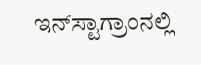ಇನ್‌ಸ್ಟಾಗ್ರಾಂನಲ್ಲಿ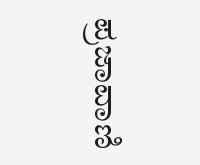ಪ್ರಜಾವಾಣಿ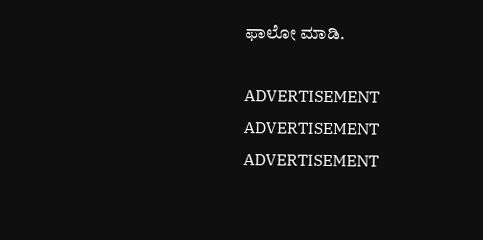ಫಾಲೋ ಮಾಡಿ.

ADVERTISEMENT
ADVERTISEMENT
ADVERTISEMENT